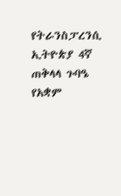የትራንስፓረንሲ ኢትዮጵያ 4ኛ ጠቅላላ ጉባዔ የአቋም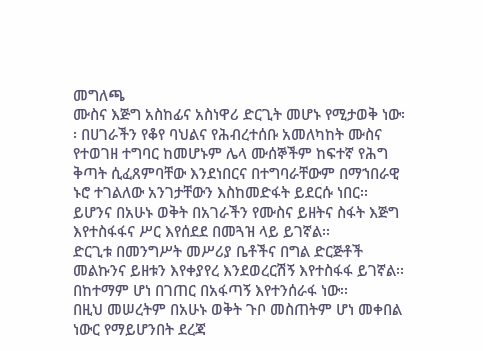መግለጫ
ሙስና እጅግ አስከፊና አስነዋሪ ድርጊት መሆኑ የሚታወቅ ነው፡፡ በሀገራችን የቆየ ባህልና የሕብረተሰቡ አመለካከት ሙስና የተወገዘ ተግባር ከመሆኑም ሌላ ሙሰኞችም ከፍተኛ የሕግ ቅጣት ሲፈጸምባቸው እንደነበርና በተግባራቸውም በማኀበራዊ ኑሮ ተገልለው አንገታቸውን እስከመድፋት ይደርሱ ነበር፡፡
ይሆንና በአሁኑ ወቅት በአገራችን የሙስና ይዘትና ስፋት እጅግ እየተስፋፋና ሥር እየሰደደ በመጓዝ ላይ ይገኛል፡፡
ድርጊቱ በመንግሥት መሥሪያ ቤቶችና በግል ድርጅቶች መልኩንና ይዘቱን እየቀያየረ እንደወረርሽኝ እየተስፋፋ ይገኛል፡፡ በከተማም ሆነ በገጠር በአፋጣኝ እየተንሰራፋ ነው፡፡
በዚህ መሠረትም በአሁኑ ወቅት ጉቦ መስጠትም ሆነ መቀበል ነውር የማይሆንበት ደረጃ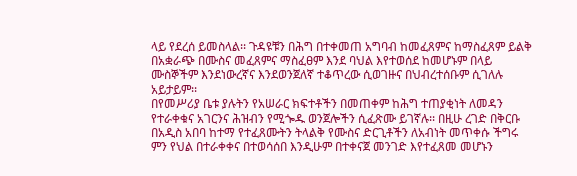ላይ የደረሰ ይመስላል፡፡ ጉዳዩቹን በሕግ በተቀመጠ አግባብ ከመፈጸምና ከማስፈጸም ይልቅ በአቋራጭ በሙስና መፈጸምና ማስፈፀም እንደ ባህል እየተወሰደ ከመሆኑም በላይ ሙስኞችም እንደነውረኛና እንደወንጀለኛ ተቆጥረው ሲወገዙና በህብረተሰቡም ሲገለሉ አይታይም፡፡
በየመሥሪያ ቤቱ ያሉትን የአሠራር ክፍተቶችን በመጠቀም ከሕግ ተጠያቂነት ለመዳን የተራቀቁና አገርንና ሕዝብን የሚጐዱ ወንጀሎችን ሲፈጽሙ ይገኛሉ፡፡ በዚሁ ረገድ በቅርቡ በአዲስ አበባ ከተማ የተፈጸሙትን ትላልቅ የሙስና ድርጊቶችን ለአብነት መጥቀሱ ችግሩ ምን የህል በተራቀቀና በተወሳሰበ እንዲሁም በተቀናጀ መንገድ እየተፈጸመ መሆኑን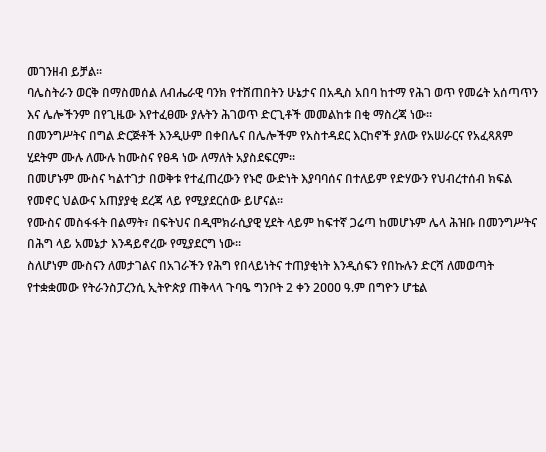መገንዘብ ይቻል፡፡
ባሌስትራን ወርቅ በማስመሰል ለብሔራዊ ባንክ የተሸጠበትን ሁኔታና በአዲስ አበባ ከተማ የሕገ ወጥ የመሬት አሰጣጥን እና ሌሎችንም በየጊዜው እየተፈፀሙ ያሉትን ሕገወጥ ድርጊቶች መመልከቱ በቂ ማስረጃ ነው፡፡
በመንግሥትና በግል ድርጅቶች እንዲሁም በቀበሌና በሌሎችም የአስተዳደር እርከኖች ያለው የአሠራርና የአፈጻጸም ሂደትም ሙሉ ለሙሉ ከሙስና የፀዳ ነው ለማለት አያስደፍርም፡፡
በመሆኑም ሙስና ካልተገታ በወቅቱ የተፈጠረውን የኑሮ ውድነት እያባባሰና በተለይም የድሃውን የህብረተሰብ ክፍል የመኖር ህልውና አጠያያቂ ደረጃ ላይ የሚያደርሰው ይሆናል፡፡
የሙስና መስፋፋት በልማት፣ በፍትህና በዲሞክራሲያዊ ሂደት ላይም ከፍተኛ ጋሬጣ ከመሆኑም ሌላ ሕዝቡ በመንግሥትና በሕግ ላይ አመኔታ እንዳይኖረው የሚያደርግ ነው፡፡
ስለሆነም ሙስናን ለመታገልና በአገራችን የሕግ የበላይነትና ተጠያቂነት እንዲሰፍን የበኩሉን ድርሻ ለመወጣት የተቋቋመው የትራንስፓረንሲ ኢትዮጵያ ጠቅላላ ጉባዔ ግንቦት 2 ቀን 2ዐዐዐ ዓ.ም በግዮን ሆቴል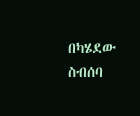በካሄደው ስብሰባ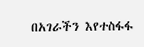በአገራችን እየተስፋፋ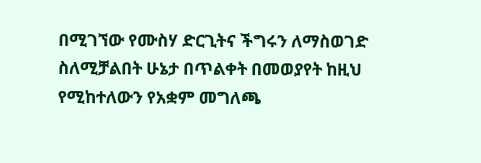በሚገኘው የሙስሃ ድርጊትና ችግሩን ለማስወገድ ስለሚቻልበት ሁኔታ በጥልቀት በመወያየት ከዚህ የሚከተለውን የአቋም መግለጫ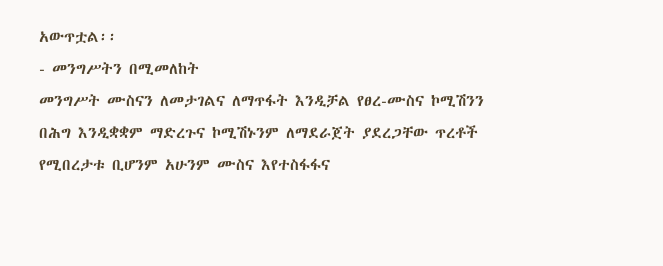አውጥቷል፡፡
- መንግሥትን በሚመለከት
መንግሥት ሙስናን ለመታገልና ለማጥፋት እንዲቻል የፀረ-ሙስና ኮሚሽንን በሕግ እንዲቋቋም ማድረጉና ኮሚሽኑንም ለማደራጀት ያደረጋቸው ጥረቶች የሚበረታቱ ቢሆንም አሁንም ሙስና እየተስፋፋና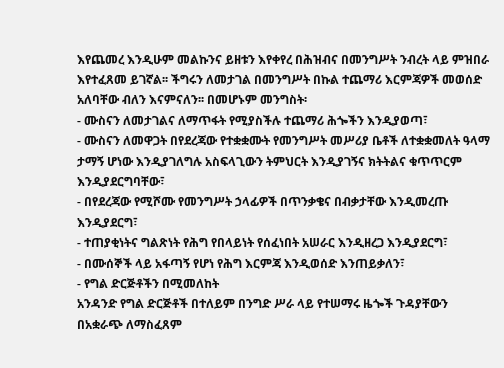እየጨመረ እንዲሁም መልኩንና ይዘቱን እየቀየረ በሕዝብና በመንግሥት ንብረት ላይ ምዝበራ እየተፈጸመ ይገኛል፡፡ ችግሩን ለመታገል በመንግሥት በኩል ተጨማሪ እርምጃዎች መወሰድ አለባቸው ብለን እናምናለን፡፡ በመሆኑም መንግስት፡
- ሙስናን ለመታገልና ለማጥፋት የሚያስችሉ ተጨማሪ ሕጐችን እንዲያወጣ፣
- ሙስናን ለመዋጋት በየደረጃው የተቋቋሙት የመንግሥት መሥሪያ ቤቶች ለተቋቋመለት ዓላማ ታማኝ ሆነው እንዲያገለግሉ አስፍላጊውን ትምህርት እንዲያገኝና ክትትልና ቁጥጥርም እንዲያደርግባቸው፣
- በየደረጃው የሚሾሙ የመንግሥት ኃላፊዎች በጥንቃቄና በብቃታቸው እንዲመረጡ እንዲያደርግ፣
- ተጠያቂነትና ግልጽነት የሕግ የበላይነት የሰፈነበት አሠራር እንዲዘረጋ እንዲያደርግ፣
- በሙሰኞች ላይ አፋጣኝ የሆነ የሕግ እርምጃ እንዲወሰድ እንጠይቃለን፣
- የግል ድርጅቶችን በሚመለከት
አንዳንድ የግል ድርጅቶች በተለይም በንግድ ሥራ ላይ የተሠማሩ ዜጐች ጉዳያቸውን በአቋራጭ ለማስፈጸም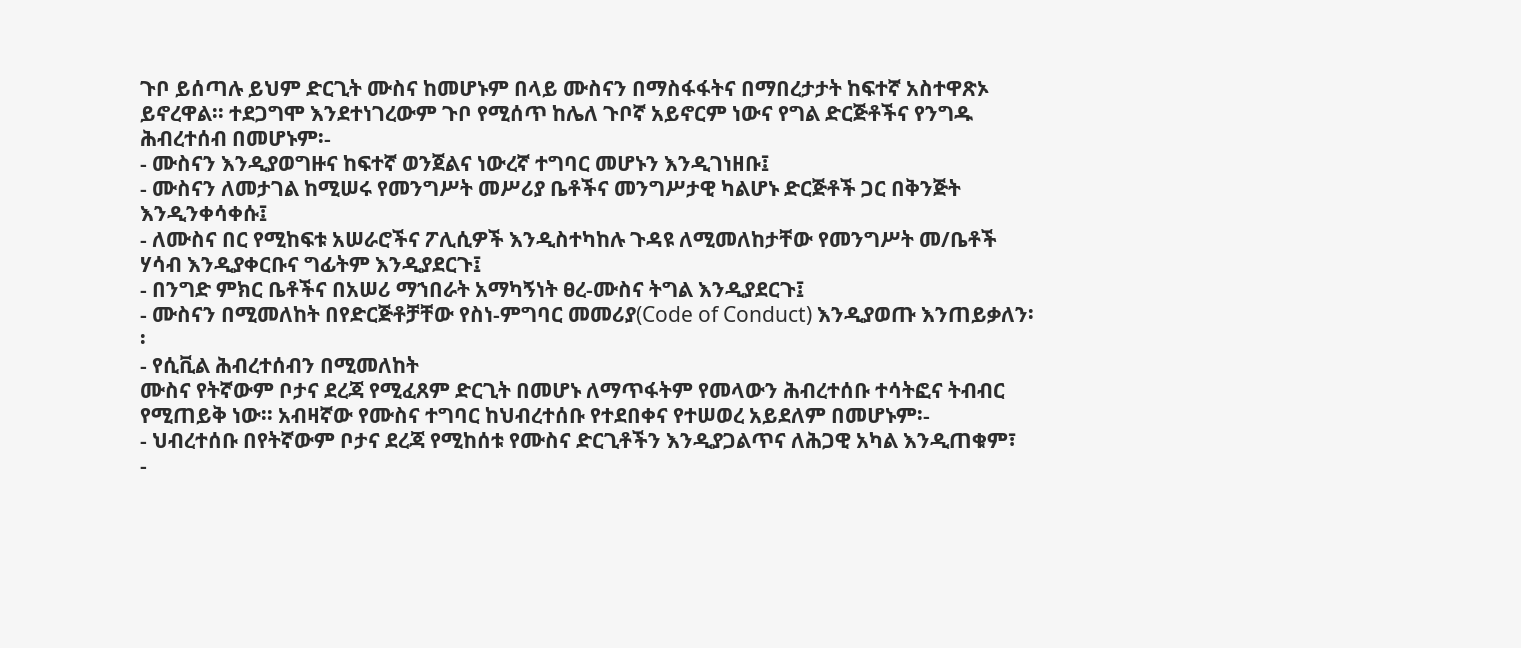ጉቦ ይሰጣሉ ይህም ድርጊት ሙስና ከመሆኑም በላይ ሙስናን በማስፋፋትና በማበረታታት ከፍተኛ አስተዋጽኦ ይኖረዋል፡፡ ተደጋግሞ እንደተነገረውም ጉቦ የሚሰጥ ከሌለ ጉቦኛ አይኖርም ነውና የግል ድርጅቶችና የንግዱ ሕብረተሰብ በመሆኑም፡-
- ሙስናን እንዲያወግዙና ከፍተኛ ወንጀልና ነውረኛ ተግባር መሆኑን እንዲገነዘቡ፤
- ሙስናን ለመታገል ከሚሠሩ የመንግሥት መሥሪያ ቤቶችና መንግሥታዊ ካልሆኑ ድርጅቶች ጋር በቅንጅት እንዲንቀሳቀሱ፤
- ለሙስና በር የሚከፍቱ አሠራሮችና ፖሊሲዎች እንዲስተካከሉ ጉዳዩ ለሚመለከታቸው የመንግሥት መ/ቤቶች ሃሳብ እንዲያቀርቡና ግፊትም እንዲያደርጉ፤
- በንግድ ምክር ቤቶችና በአሠሪ ማኀበራት አማካኝነት ፀረ-ሙስና ትግል እንዲያደርጉ፤
- ሙስናን በሚመለከት በየድርጅቶቻቸው የስነ-ምግባር መመሪያ(Code of Conduct) እንዲያወጡ እንጠይቃለን፡፡
- የሲቪል ሕብረተሰብን በሚመለከት
ሙስና የትኛውም ቦታና ደረጃ የሚፈጸም ድርጊት በመሆኑ ለማጥፋትም የመላውን ሕብረተሰቡ ተሳትፎና ትብብር የሚጠይቅ ነው፡፡ አብዛኛው የሙስና ተግባር ከህብረተሰቡ የተደበቀና የተሠወረ አይደለም በመሆኑም፡-
- ህብረተሰቡ በየትኛውም ቦታና ደረጃ የሚከሰቱ የሙስና ድርጊቶችን እንዲያጋልጥና ለሕጋዊ አካል እንዲጠቁም፣
-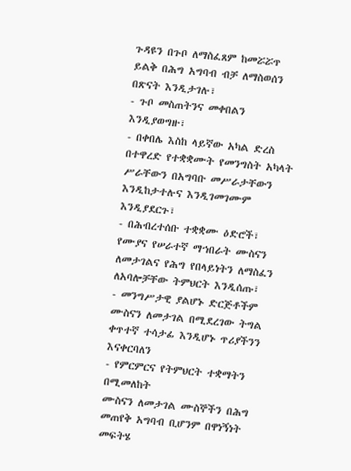ጉዳዩን በጉቦ ለማስፈጸም ከመሯሯጥ ይልቅ በሕግ አግባብ ብቻ ለማስወሰን በጽናት እንዲታገሉ፣
- ጉቦ መስጠትንና መቀበልን እንዲያወግዙ፣
- በቀበሌ እስከ ላይኛው አካል ድረስ በተዋረድ የተቋቋሙት የመንግስት አካላት ሥራቸውን በአግባቡ መሥራታቸውን እንዲከታተሉና እንዲገመገሙም እንዲያደርጉ፣
- በሕብረተሰቡ ተቋቋሙ ዕድሮች፣ የሙያና የሠራተኛ ማኀበራት ሙስናን ለመታገልና የሕግ የበላይነትን ለማስፈን ለአባሎቻቸው ትምህርት እንዲሰጡ፣
- መንግሥታዊ ያልሆኑ ድርጅቶችም ሙስናን ለመታገል በሚደረገው ትግል ቀጥተኛ ተሳታፊ እንዲሆኑ ጥሪያችንን እናቀርባለን
- የምርምርና የትምህርት ተቋማትን በሚመለከት
ሙስናን ለመታገል ሙስኞችን በሕግ መጠየቅ አግባብ ቢሆንም በዋነኝነት መፍትሄ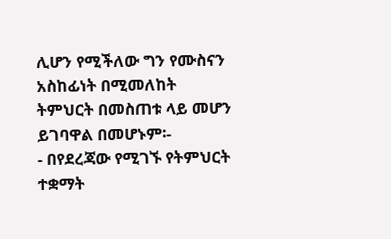ሊሆን የሚችለው ግን የሙስናን አስከፊነት በሚመለከት ትምህርት በመስጠቱ ላይ መሆን ይገባዋል በመሆኑም፡-
- በየደረጃው የሚገኙ የትምህርት ተቋማት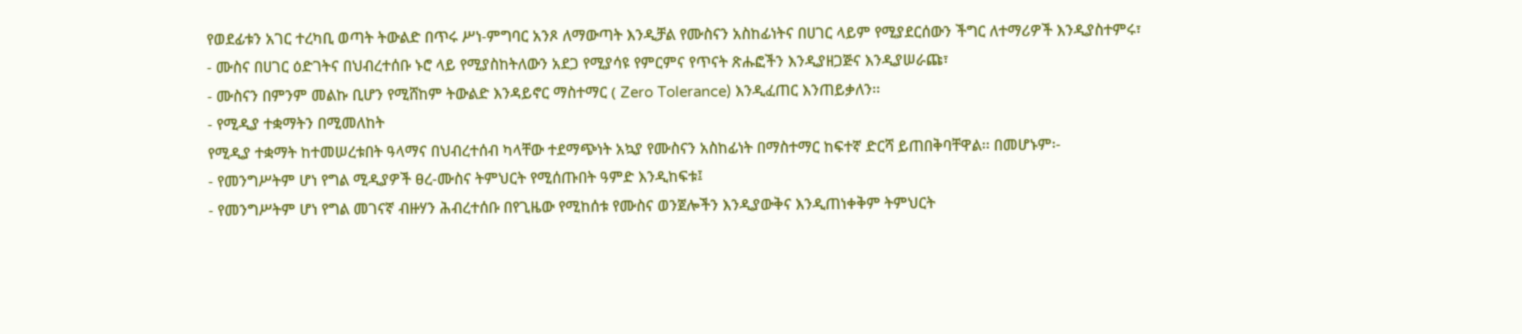የወደፊቱን አገር ተረካቢ ወጣት ትውልድ በጥሩ ሥነ-ምግባር አንጾ ለማውጣት እንዲቻል የሙስናን አስከፊነትና በሀገር ላይም የሚያደርሰውን ችግር ለተማሪዎች እንዲያስተምሩ፣
- ሙስና በሀገር ዕድገትና በህብረተሰቡ ኑሮ ላይ የሚያስከትለውን አደጋ የሚያሳዩ የምርምና የጥናት ጽሑፎችን እንዲያዘጋጅና እንዲያሠራጩ፣
- ሙስናን በምንም መልኩ ቢሆን የሚሸከም ትውልድ እንዳይኖር ማስተማር ( Zero Tolerance) እንዲፈጠር እንጠይቃለን፡፡
- የሚዲያ ተቋማትን በሚመለከት
የሚዲያ ተቋማት ከተመሠረቱበት ዓላማና በህብረተሰብ ካላቸው ተደማጭነት አኳያ የሙስናን አስከፊነት በማስተማር ከፍተኛ ድርሻ ይጠበቅባቸዋል፡፡ በመሆኑም፡-
- የመንግሥትም ሆነ የግል ሚዲያዎች ፀረ-ሙስና ትምህርት የሚሰጡበት ዓምድ እንዲከፍቱ፤
- የመንግሥትም ሆነ የግል መገናኛ ብዙሃን ሕብረተሰቡ በየጊዜው የሚከሰቱ የሙስና ወንጀሎችን እንዲያውቅና እንዲጠነቀቅም ትምህርት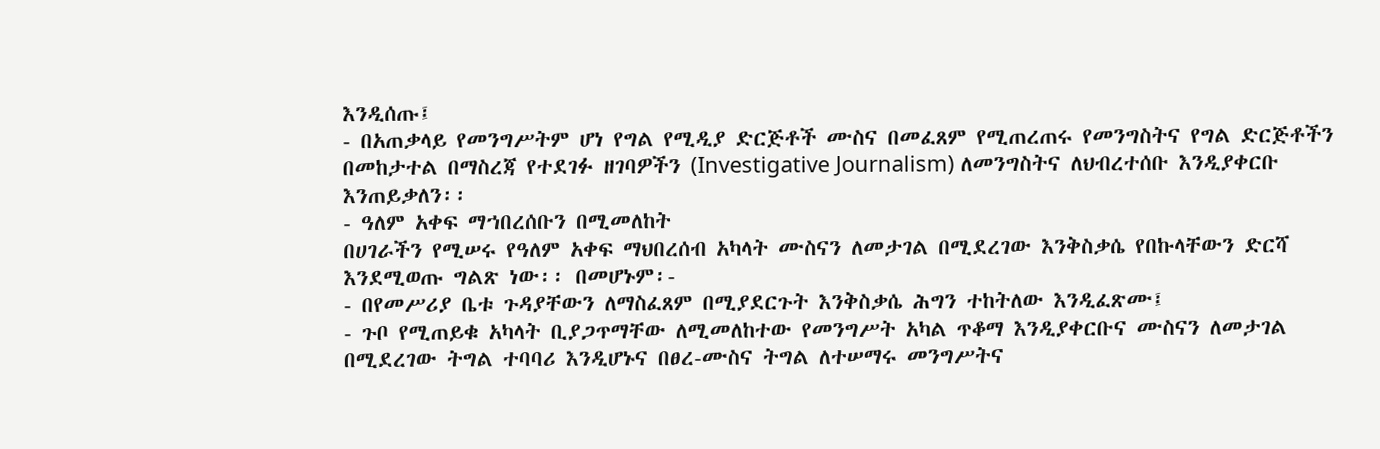እንዲሰጡ፤
- በአጠቃላይ የመንግሥትም ሆነ የግል የሚዲያ ድርጅቶች ሙስና በመፈጸም የሚጠረጠሩ የመንግስትና የግል ድርጅቶችን በመከታተል በማስረጃ የተደገፉ ዘገባዎችን (Investigative Journalism) ለመንግስትና ለህብረተሰቡ እንዲያቀርቡ እንጠይቃለን፡፡
- ዓለም አቀፍ ማኀበረሰቡን በሚመለከት
በሀገራችን የሚሠሩ የዓለም አቀፍ ማህበረሰብ አካላት ሙስናን ለመታገል በሚደረገው እንቅስቃሴ የበኩላቸውን ድርሻ እንደሚወጡ ግልጽ ነው፡፡ በመሆኑም፡-
- በየመሥሪያ ቤቱ ጉዳያቸውን ለማስፈጸም በሚያደርጉት እንቅስቃሴ ሕግን ተከትለው እንዲፈጽሙ፤
- ጉቦ የሚጠይቁ አካላት ቢያጋጥማቸው ለሚመለከተው የመንግሥት አካል ጥቆማ እንዲያቀርቡና ሙስናን ለመታገል በሚደረገው ትግል ተባባሪ እንዲሆኑና በፀረ-ሙስና ትግል ለተሠማሩ መንግሥትና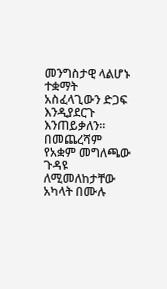መንግስታዊ ላልሆኑ ተቋማት አስፈላጊውን ድጋፍ እንዲያደርጉ እንጠይቃለን፡፡
በመጨረሻም የአቋም መግለጫው ጉዳዩ ለሚመለከታቸው አካላት በሙሉ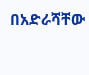በአድራሻቸው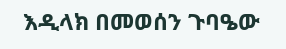እዲላክ በመወሰን ጉባዔው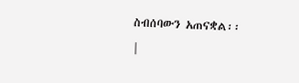ስብሰባውን አጠናቋል፡፡
|